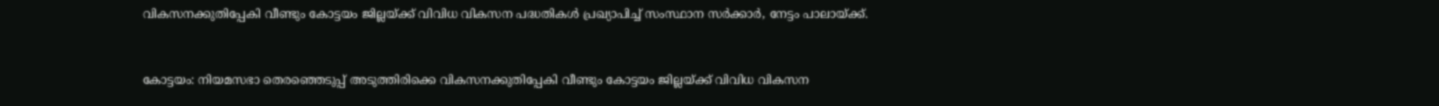വികസനക്കുതിപ്പേകി വീണ്ടും കോട്ടയം ജില്ലയ്ക്ക്‌ വിവിധ വികസന പദ്ധതികൾ പ്രഖ്യാപിച്ച് സംസ്ഥാന സർക്കാർ, നേട്ടം പാലായ്ക്ക്.


കോട്ടയം: നിയമസഭാ തെരഞ്ഞെടുപ്പ് അടുത്തിരിക്കെ വികസനക്കുതിപ്പേകി വീണ്ടും കോട്ടയം ജില്ലയ്ക്ക്‌ വിവിധ വികസന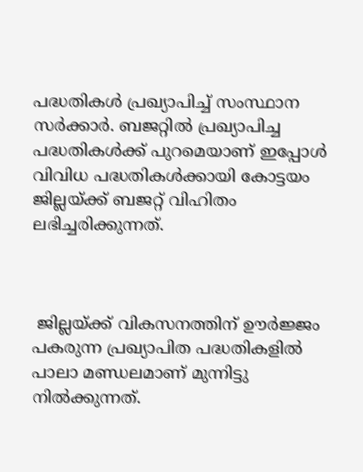പദ്ധതികൾ പ്രഖ്യാപിച്ച് സംസ്ഥാന സർക്കാർ. ബജറ്റിൽ പ്രഖ്യാപിച്ച പദ്ധതികൾക്ക് പുറമെയാണ് ഇപ്പോൾ വിവിധ പദ്ധതികൾക്കായി കോട്ടയം ജില്ലയ്ക്ക് ബജറ്റ് വിഹിതം ലഭിച്ചരിക്കുന്നത്.



 ജില്ലയ്ക്ക് വികസനത്തിന് ഊർജ്ജം പകരുന്ന പ്രഖ്യാപിത പദ്ധതികളിൽ പാലാ മണ്ഡലമാണ് മുന്നിട്ടു നിൽക്കുന്നത്.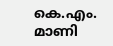കെ.എം. മാണി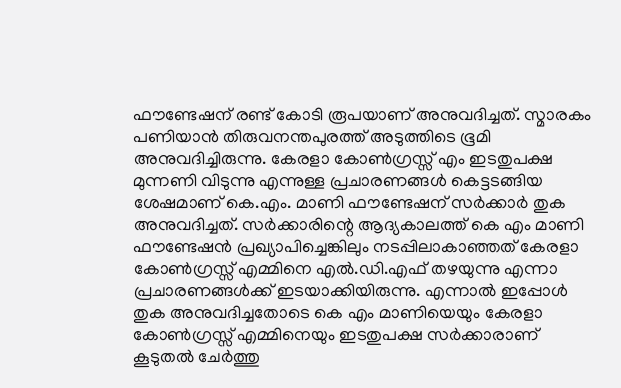ഫൗണ്ടേഷന് രണ്ട് കോടി രൂപയാണ് അനുവദിച്ചത്. സ്മാരകം പണിയാൻ തിരുവനന്തപുരത്ത് അടുത്തിടെ ഭൂമി അനുവദിച്ചിരുന്നു. കേരളാ കോൺഗ്രസ്സ് എം ഇടതുപക്ഷ മുന്നണി വിടുന്നു എന്നുള്ള പ്രചാരണങ്ങൾ കെട്ടടങ്ങിയ ശേഷമാണ് കെ.എം. മാണി ഫൗണ്ടേഷന് സർക്കാർ തുക അനുവദിച്ചത്. സർക്കാരിന്റെ ആദ്യകാലത്ത് കെ എം മാണി ഫൗണ്ടേഷൻ പ്രഖ്യാപിച്ചെങ്കിലും നടപ്പിലാകാഞ്ഞത് കേരളാ കോൺഗ്രസ്സ് എമ്മിനെ എൽ.ഡി.എഫ് തഴയുന്നു എന്നാ പ്രചാരണങ്ങൾക്ക് ഇടയാക്കിയിരുന്നു. എന്നാൽ ഇപ്പോൾ തുക അനുവദിച്ചതോടെ കെ എം മാണിയെയും കേരളാ കോൺഗ്രസ്സ് എമ്മിനെയും ഇടതുപക്ഷ സർക്കാരാണ് കൂടുതൽ ചേർത്തു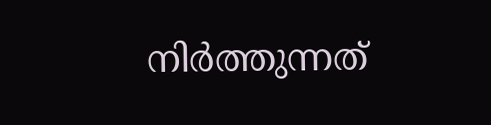നിർത്തുന്നത്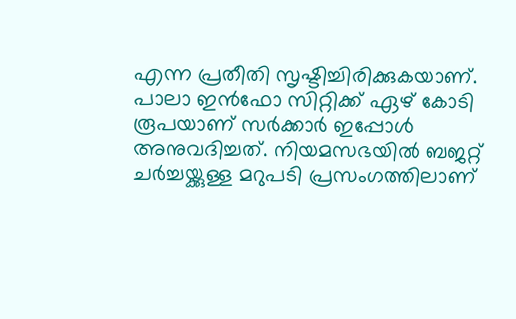എന്ന പ്രതീതി സൃഷ്ടിച്ചിരിക്കുകയാണ്. പാലാ ഇൻഫോ സിറ്റിക്ക് ഏഴ് കോടി രൂപയാണ് സർക്കാർ ഇപ്പോൾ അനുവദിച്ചത്. നിയമസഭയിൽ ബജറ്റ് ചർച്ചയ്ക്കുള്ള മറുപടി പ്രസംഗത്തിലാണ്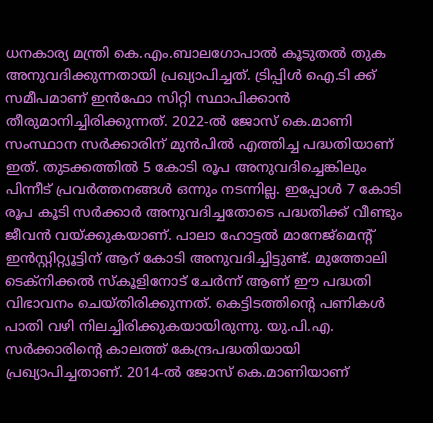ധനകാര്യ മന്ത്രി കെ.എം.ബാലഗോപാൽ കൂടുതൽ തുക അനുവദിക്കുന്നതായി പ്രഖ്യാപിച്ചത്. ട്രിപ്പിൾ ഐ.ടി ക്ക് സമീപമാണ് ഇൻഫോ സിറ്റി സ്ഥാപിക്കാൻ തീരുമാനിച്ചിരിക്കുന്നത്. 2022-ൽ ജോസ് കെ.മാണി സംസ്ഥാന സർക്കാരിന് മുൻപിൽ എത്തിച്ച പദ്ധതിയാണ് ഇത്. തുടക്കത്തിൽ 5 കോടി രൂപ അനുവദിച്ചെങ്കിലും പിന്നീട് പ്രവർത്തനങ്ങൾ ഒന്നും നടന്നില്ല. ഇപ്പോൾ 7 കോടി രൂപ കൂടി സർക്കാർ അനുവദിച്ചതോടെ പദ്ധതിക്ക് വീണ്ടും ജീവൻ വയ്ക്കുകയാണ്. പാലാ ഹോട്ടൽ മാനേജ്മെന്റ് ഇൻസ്റ്റിറ്റ്യൂട്ടിന് ആറ് കോടി അനുവദിച്ചിട്ടുണ്ട്. മുത്തോലി ടെക്നിക്കൽ സ്കൂളിനോട് ചേർന്ന് ആണ് ഈ പദ്ധതി വിഭാവനം ചെയ്തിരിക്കുന്നത്. കെട്ടിടത്തിന്റെ പണികൾ പാതി വഴി നിലച്ചിരിക്കുകയായിരുന്നു. യു.പി.എ. സർക്കാരിന്റെ കാലത്ത് കേന്ദ്രപദ്ധതിയായി പ്രഖ്യാപിച്ചതാണ്. 2014-ൽ ജോസ് കെ.മാണിയാണ്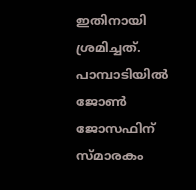ഇതിനായി ശ്രമിച്ചത്. പാമ്പാടിയിൽ ജോൺ ജോസഫിന് സ്മാരകം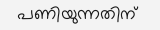പണിയുന്നതിന്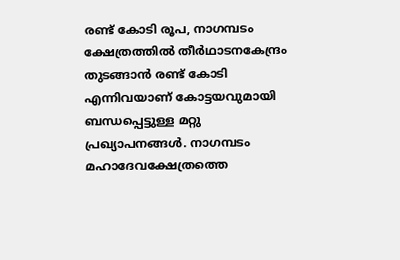രണ്ട് കോടി രൂപ, നാഗമ്പടം ക്ഷേത്രത്തിൽ തീർഥാടനകേന്ദ്രം തുടങ്ങാൻ രണ്ട് കോടി എന്നിവയാണ് കോട്ടയവുമായി ബന്ധപ്പെട്ടുള്ള മറ്റു പ്രഖ്യാപനങ്ങൾ. നാഗമ്പടം മഹാദേവക്ഷേത്രത്തെ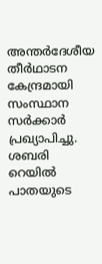അന്തർദേശീയ തീർഥാടന കേന്ദ്രമായി സംസ്ഥാന സർക്കാർ പ്രഖ്യാപിച്ചു. ശബരി റെയിൽ പാതയുടെ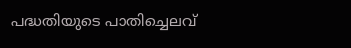പദ്ധതിയുടെ പാതിച്ചെലവ്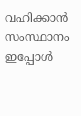വഹിക്കാൻ സംസ്ഥാനം ഇപ്പോൾ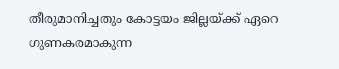തീരുമാനിച്ചതും കോട്ടയം ജില്ലയ്ക്ക് ഏറെ ഗുണകരമാകുന്ന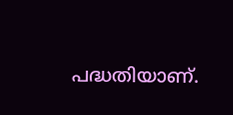പദ്ധതിയാണ്.